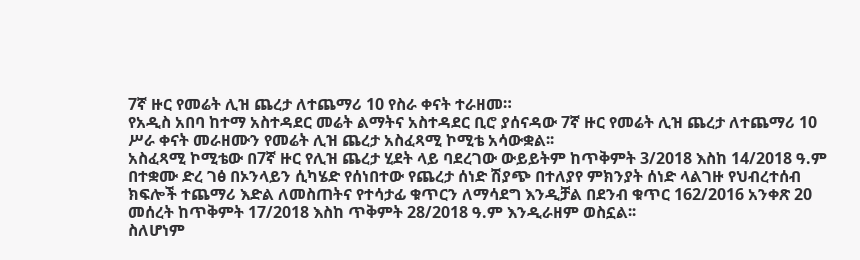7ኛ ዙር የመሬት ሊዝ ጨረታ ለተጨማሪ 10 የስራ ቀናት ተራዘመ።
የአዲስ አበባ ከተማ አስተዳደር መሬት ልማትና አስተዳደር ቢሮ ያሰናዳው 7ኛ ዙር የመሬት ሊዝ ጨረታ ለተጨማሪ 10 ሥራ ቀናት መራዘሙን የመሬት ሊዝ ጨረታ አስፈጻሚ ኮሚቴ አሳውቋል፡፡
አስፈጻሚ ኮሚቴው በ7ኛ ዙር የሊዝ ጨረታ ሂደት ላይ ባደረገው ውይይትም ከጥቅምት 3/2018 እስከ 14/2018 ዓ.ም በተቋሙ ድረ ገፅ በኦንላይን ሲካሄድ የሰነበተው የጨረታ ሰነድ ሽያጭ በተለያየ ምክንያት ሰነድ ላልገዙ የህብረተሰብ ክፍሎች ተጨማሪ እድል ለመስጠትና የተሳታፊ ቁጥርን ለማሳደግ እንዲቻል በደንብ ቁጥር 162/2016 አንቀጽ 20 መሰረት ከጥቅምት 17/2018 እስከ ጥቅምት 28/2018 ዓ.ም እንዲራዘም ወስኗል፡፡
ስለሆነም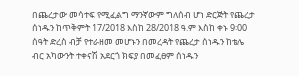በጨረታው መሳተፍ የሚፈልግ ማንኛውም ግለሰብ ሆነ ድርጅት የጨረታ ሰነዱን ከጥቅምት 17/2018 እስከ 28/2018 ዓ.ም እስከ ቀኑ 9፡00 ሰዓት ድረስ ብቻ የተራዘመ መሆኑን በመረዳት የጨረታ ሰነዱን ከቴሌ ብር አካውንት ተቀናሽ አደርጎ ክፍያ በመፈፀም ሰነዱን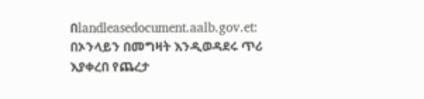በlandleasedocument.aalb.gov.et: በኦንላይን በመግዛት እንዲወዳደሩ ጥሪ እያቀረበ የጨረታ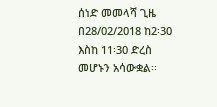ሰነድ መመላሻ ጊዜ በ28/02/2018 ከ2፡30 እስከ 11፡30 ድረስ መሆኑን አሳውቋል፡፡